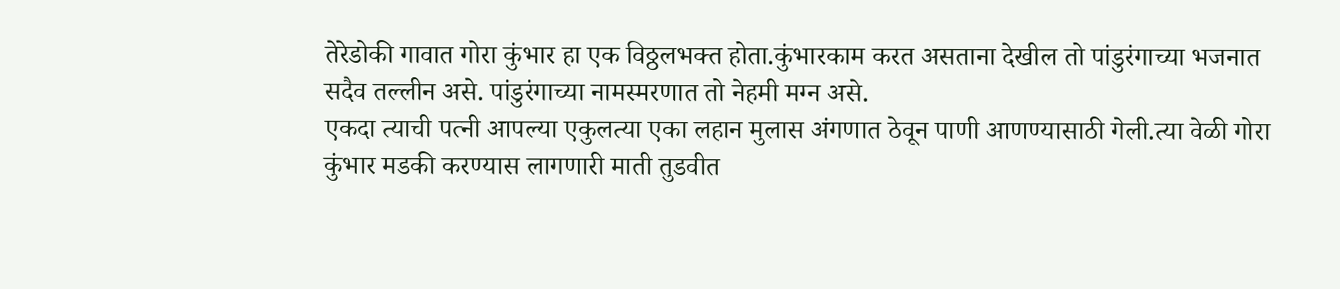तेरेडोकी गावात गोरा कुंभार हा एक विठ्ठलभक्त होता.कुंभारकाम करत असताना देखील तो पांडुरंगाच्या भजनात सदैव तल्लीन असे. पांडुरंगाच्या नामस्मरणात तो नेहमी मग्न असे.
एकदा त्याची पत्नी आपल्या एकुलत्या एका लहान मुलास अंगणात ठेवून पाणी आणण्यासाठी गेली.त्या वेळी गोरा कुंभार मडकी करण्यास लागणारी माती तुडवीत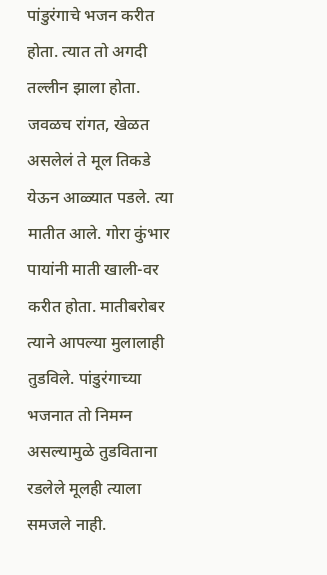पांडुरंगाचे भजन करीत होता. त्यात तो अगदी तल्लीन झाला होता. जवळच रांगत, खेळत असलेलं ते मूल तिकडे येऊन आळ्यात पडले. त्या मातीत आले. गोरा कुंभार पायांनी माती खाली-वर करीत होता. मातीबरोबर त्याने आपल्या मुलालाही तुडविले. पांडुरंगाच्या भजनात तो निमग्न असल्यामुळे तुडविताना रडलेले मूलही त्याला समजले नाही.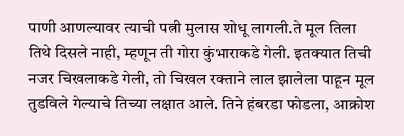पाणी आणल्यावर त्याची पत्नी मुलास शोधू लागली.ते मूल तिला तिथे दिसले नाही, म्हणून ती गोरा कुंभाराकडे गेली. इतक्यात तिची नजर चिखलाकडे गेली, तो चिखल रक्ताने लाल झालेला पाहून मूल तुडविले गेल्याचे तिच्या लक्षात आले. तिने हंबरडा फोडला, आक्रोश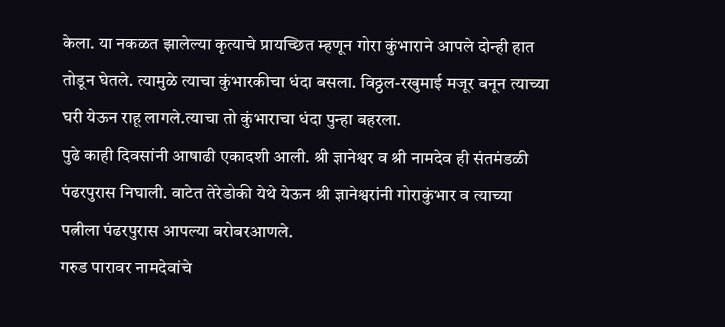केला. या नकळत झालेल्या कृत्याचे प्रायच्छित म्हणून गोरा कुंभाराने आपले दोन्ही हात तोडून घेतले. त्यामुळे त्याचा कुंभारकीचा धंदा बसला. विठ्ठल-रखुमाई मजूर बनून त्याच्या घरी येऊन राहू लागले.त्याचा तो कुंभाराचा धंदा पुन्हा बहरला.
पुढे काही दिवसांनी आषाढी एकादशी आली. श्री ज्ञानेश्वर व श्री नामदेव ही संतमंडळी पंढरपुरास निघाली. वाटेत तेरेडोकी येथे येऊन श्री ज्ञानेश्वरांनी गोराकुंभार व त्याच्या पत्नीला पंढरपुरास आपल्या बरोबरआणले.
गरुड पारावर नामदेवांचे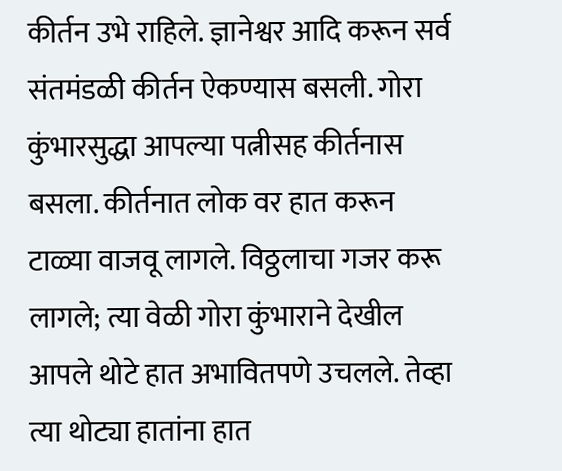कीर्तन उभे राहिले. ज्ञानेश्वर आदि करून सर्व संतमंडळी कीर्तन ऐकण्यास बसली. गोरा कुंभारसुद्धा आपल्या पत्नीसह कीर्तनास बसला. कीर्तनात लोक वर हात करून टाळ्या वाजवू लागले. विठ्ठलाचा गजर करू लागले; त्या वेळी गोरा कुंभाराने देखील आपले थोटे हात अभावितपणे उचलले. तेव्हा त्या थोट्या हातांना हात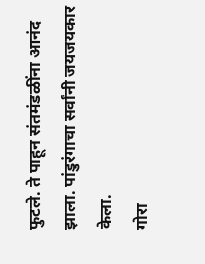फुटले. ते पाहून संतमंडळींना आनंद झाला. पांडुरंगाचा सर्वांनी जयजयकार केला.
गोरा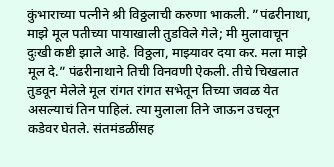कुंभाराच्या पत्नीने श्री विठ्ठलाची करुणा भाकली. ”पंढरीनाथा, माझे मूल पतीच्या पायाखाली तुडविले गेले; मी मुलावाचून दुःखी कष्टी झाले आहे. विठ्ठला, माझ्यावर दया कर. मला माझे मूल दे.” पंढरीनाथाने तिची विनवणी ऐकली. तीचे चिखलात तुडवून मेलेले मूल रांगत रांगत सभेतून तिच्या जवळ येत असल्याचं तिन पाहिलं. त्या मुलाला तिने जाऊन उचलून कडेवर घेतले. संतमंडळींसह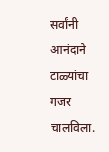सर्वांनी आनंदाने टाळ्यांचा गजर चालविला.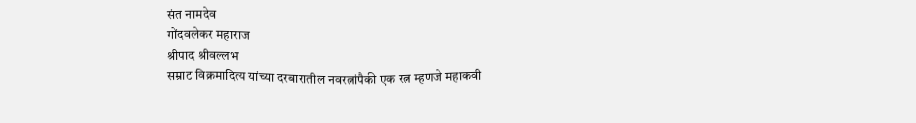संत नामदेव
गोंदवलेकर महाराज
श्रीपाद श्रीवल्लभ
सम्राट विक्रमादित्य यांच्या दरबारातील नवरत्नांपैकी एक रत्न म्हणजे महाकवी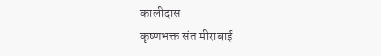कालीदास
कृष्णभक्त संत मीराबाई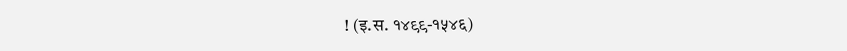! (इ.स. १४९९-१५४६)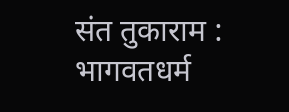संत तुकाराम : भागवतधर्म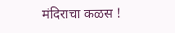मंदिराचा कळस !